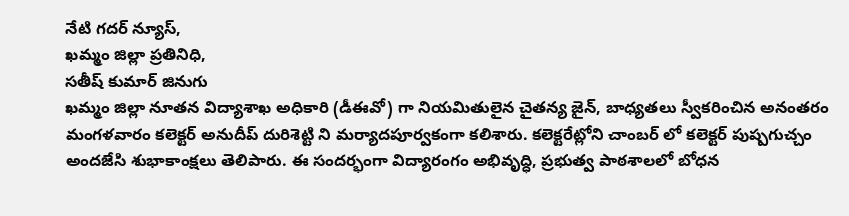నేటి గదర్ న్యూస్,
ఖమ్మం జిల్లా ప్రతినిధి,
సతీష్ కుమార్ జినుగు
ఖమ్మం జిల్లా నూతన విద్యాశాఖ అధికారి (డీఈవో) గా నియమితులైన చైతన్య జైన్, బాధ్యతలు స్వీకరించిన అనంతరం మంగళవారం కలెక్టర్ అనుదీప్ దురిశెట్టి ని మర్యాదపూర్వకంగా కలిశారు. కలెక్టరేట్లోని చాంబర్ లో కలెక్టర్ పుష్పగుచ్చం అందజేసి శుభాకాంక్షలు తెలిపారు. ఈ సందర్భంగా విద్యారంగం అభివృద్ధి, ప్రభుత్వ పాఠశాలలో బోధన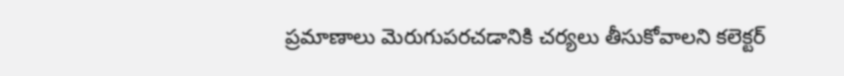ప్రమాణాలు మెరుగుపరచడానికి చర్యలు తీసుకోవాలని కలెక్టర్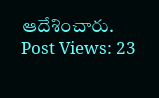ఆదేశించారు.
Post Views: 23